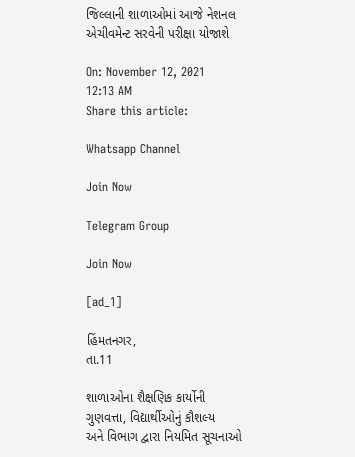જિલ્લાની શાળાઓમાં આજે નેશનલ એચીવમેન્ટ સરવેની પરીક્ષા યોજાશે

On: November 12, 2021 12:13 AM
Share this article:

Whatsapp Channel

Join Now

Telegram Group

Join Now

[ad_1]

હિંમતનગર,
તા.11

શાળાઓના શૈક્ષણિક કાર્યોની ગુણવત્તા, વિદ્યાર્થીઓનું કૌશલ્ય
અને વિભાગ દ્વારા નિયમિત સૂચનાઓ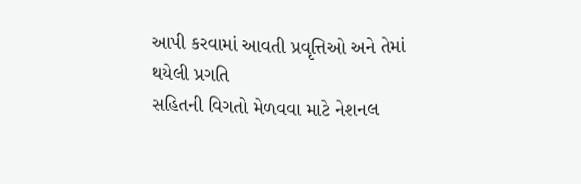આપી કરવામાં આવતી પ્રવૃત્તિઓ અને તેમાં થયેલી પ્રગતિ
સહિતની વિગતો મેળવવા માટે નેશનલ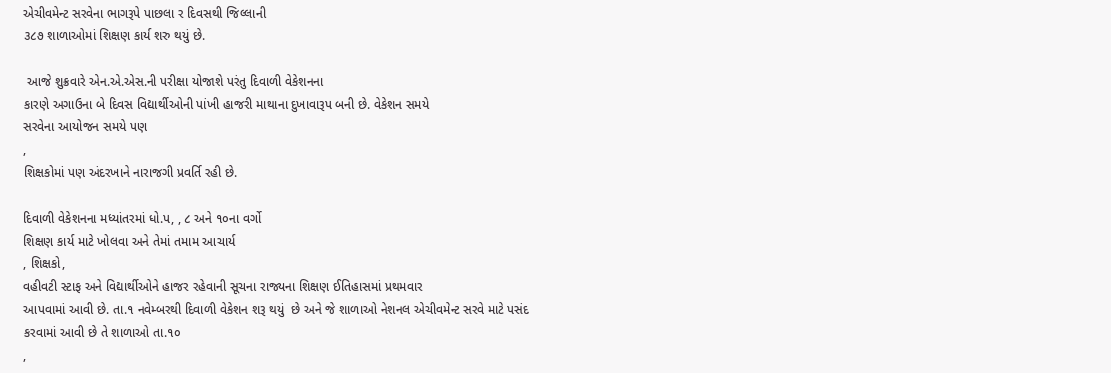એચીવમેન્ટ સરવેના ભાગરૂપે પાછલા ર દિવસથી જિલ્લાની
૩૮૭ શાળાઓમાં શિક્ષણ કાર્ય શરુ થયું છે.

 આજે શુક્રવારે એન.એ.એસ.ની પરીક્ષા યોજાશે પરંતુ દિવાળી વેકેશનના
કારણે અગાઉના બે દિવસ વિદ્યાર્થીઓની પાંખી હાજરી માથાના દુખાવારૂપ બની છે. વેકેશન સમયે
સરવેના આયોજન સમયે પણ
,
શિક્ષકોમાં પણ અંદરખાને નારાજગી પ્રવર્તિ રહી છે.

દિવાળી વેકેશનના મધ્યાંતરમાં ધો.પ, , ૮ અને ૧૦ના વર્ગો
શિક્ષણ કાર્ય માટે ખોલવા અને તેમાં તમામ આચાર્ય
, શિક્ષકો,
વહીવટી સ્ટાફ અને વિદ્યાર્થીઓને હાજર રહેવાની સૂચના રાજ્યના શિક્ષણ ઈતિહાસમાં પ્રથમવાર
આપવામાં આવી છે. તા.૧ નવેમ્બરથી દિવાળી વેકેશન શરૂ થયું  છે અને જે શાળાઓ નેશનલ એચીવમેન્ટ સરવે માટે પસંદ
કરવામાં આવી છે તે શાળાઓ તા.૧૦
,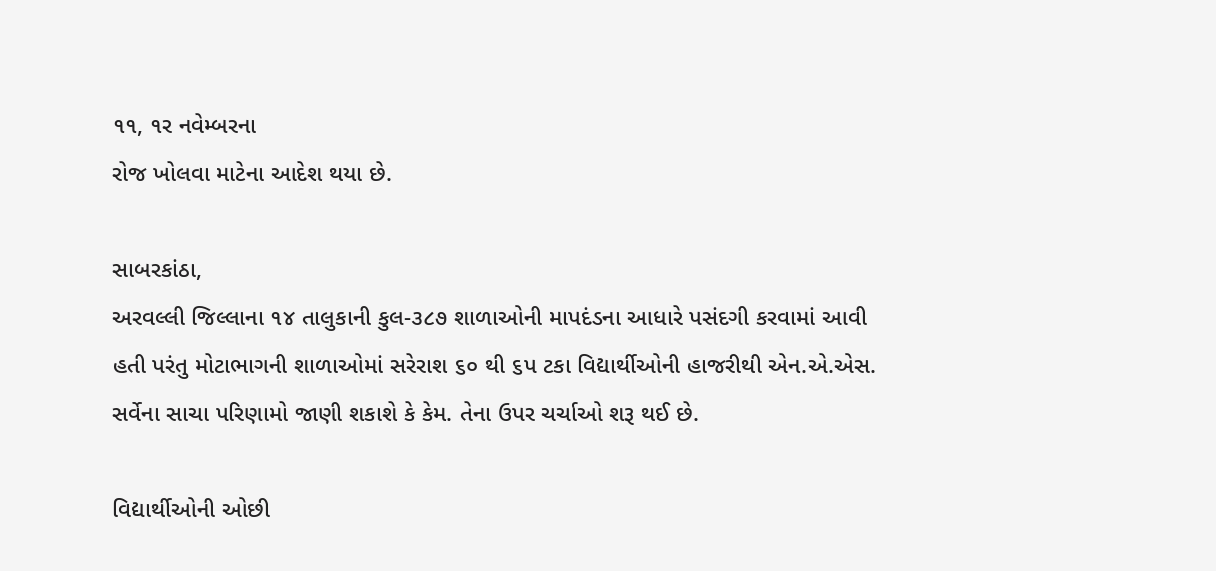૧૧, ૧ર નવેમ્બરના
રોજ ખોલવા માટેના આદેશ થયા છે.

સાબરકાંઠા,
અરવલ્લી જિલ્લાના ૧૪ તાલુકાની કુલ-૩૮૭ શાળાઓની માપદંડના આધારે પસંદગી કરવામાં આવી
હતી પરંતુ મોટાભાગની શાળાઓમાં સરેરાશ ૬૦ થી ૬પ ટકા વિદ્યાર્થીઓની હાજરીથી એન.એ.એસ.
સર્વેના સાચા પરિણામો જાણી શકાશે કે કેમ. તેના ઉપર ચર્ચાઓ શરૂ થઈ છે.

વિદ્યાર્થીઓની ઓછી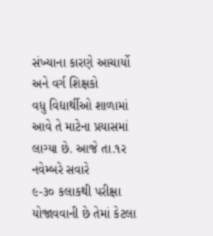સંખ્યાના કારણે આચાર્યો અને વર્ગ શિક્ષકો
વધુ વિદ્યાર્થીઓ શાળામાં આવે તે માટેના પ્રયાસમાં લાગ્યા છે. આજે તા.૧ર નવેમ્બરે સવારે
૯-૩૦ કલાકથી પરીક્ષા યોજાવવાની છે તેમાં કેટલા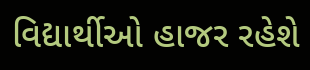વિદ્યાર્થીઓ હાજર રહેશે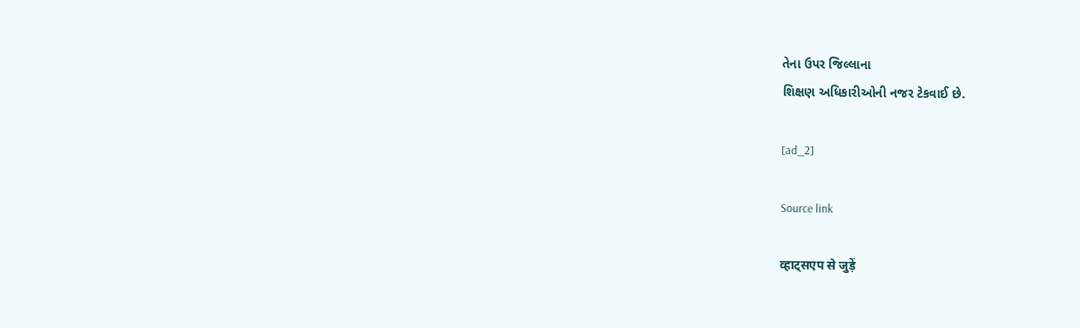તેના ઉપર જિલ્લાના
શિક્ષણ અધિકારીઓની નજર ટેકવાઈ છે.

[ad_2]

Source link

व्हाट्सएप से जुड़ें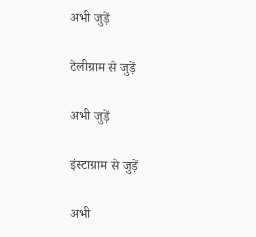अभी जुड़ें

टेलीग्राम से जुड़ें

अभी जुड़ें

इंस्टाग्राम से जुड़ें

अभी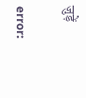जुड़ें

error: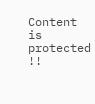Content is protected !!